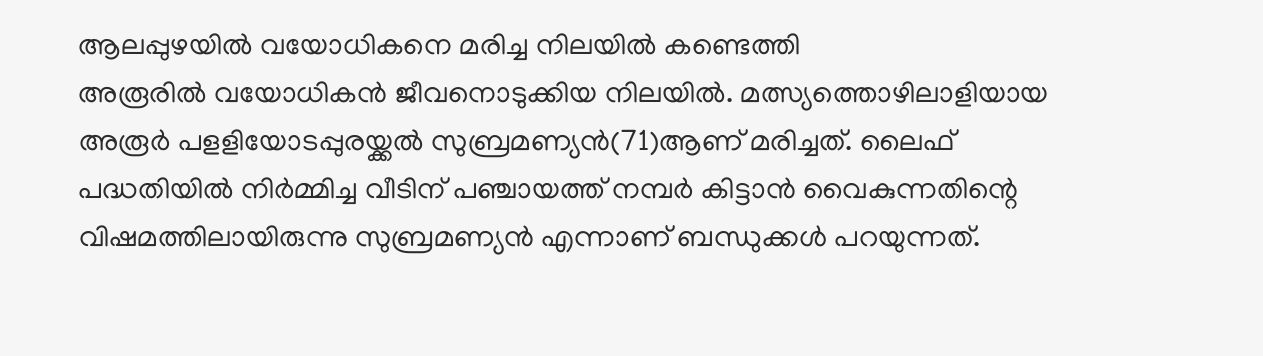ആലപ്പുഴയിൽ വയോധികനെ മരിച്ച നിലയിൽ കണ്ടെത്തി
അരൂരിൽ വയോധികൻ ജീവനൊടുക്കിയ നിലയിൽ. മത്സ്യത്തൊഴിലാളിയായ അരൂർ പളളിയോടപ്പുരയ്ക്കൽ സുബ്രമണ്യൻ(71)ആണ് മരിച്ചത്. ലൈഫ് പദ്ധതിയിൽ നിർമ്മിച്ച വീടിന് പഞ്ചായത്ത് നമ്പർ കിട്ടാൻ വൈകുന്നതിന്റെ വിഷമത്തിലായിരുന്നു സുബ്രമണ്യൻ എന്നാണ് ബന്ധുക്കൾ പറയുന്നത്.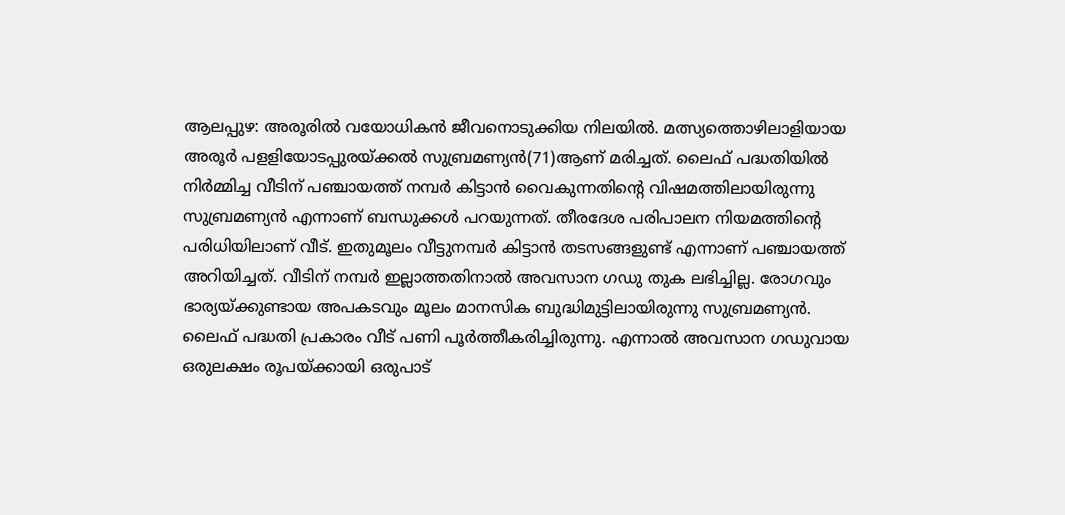ആലപ്പുഴ: അരൂരിൽ വയോധികൻ ജീവനൊടുക്കിയ നിലയിൽ. മത്സ്യത്തൊഴിലാളിയായ അരൂർ പളളിയോടപ്പുരയ്ക്കൽ സുബ്രമണ്യൻ(71)ആണ് മരിച്ചത്. ലൈഫ് പദ്ധതിയിൽ നിർമ്മിച്ച വീടിന് പഞ്ചായത്ത് നമ്പർ കിട്ടാൻ വൈകുന്നതിന്റെ വിഷമത്തിലായിരുന്നു സുബ്രമണ്യൻ എന്നാണ് ബന്ധുക്കൾ പറയുന്നത്. തീരദേശ പരിപാലന നിയമത്തിന്റെ പരിധിയിലാണ് വീട്. ഇതുമൂലം വീട്ടുനമ്പർ കിട്ടാൻ തടസങ്ങളുണ്ട് എന്നാണ് പഞ്ചായത്ത് അറിയിച്ചത്. വീടിന് നമ്പർ ഇല്ലാത്തതിനാൽ അവസാന ഗഡു തുക ലഭിച്ചില്ല. രോഗവും ഭാര്യയ്ക്കുണ്ടായ അപകടവും മൂലം മാനസിക ബുദ്ധിമുട്ടിലായിരുന്നു സുബ്രമണ്യൻ.
ലൈഫ് പദ്ധതി പ്രകാരം വീട് പണി പൂർത്തീകരിച്ചിരുന്നു. എന്നാൽ അവസാന ഗഡുവായ ഒരുലക്ഷം രൂപയ്ക്കായി ഒരുപാട്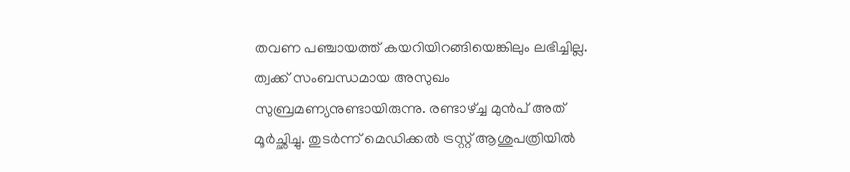തവണ പഞ്ചായത്ത് കയറിയിറങ്ങിയെങ്കിലും ലഭിച്ചില്ല. ത്വക്ക് സംബന്ധമായ അസുഖം സുബ്രമണ്യനുണ്ടായിരുന്നു. രണ്ടാഴ്ച്ച മുൻപ് അത് മൂർച്ഛിച്ചു. തുടർന്ന് മെഡിക്കൽ ട്രസ്റ്റ് ആശുപത്രിയിൽ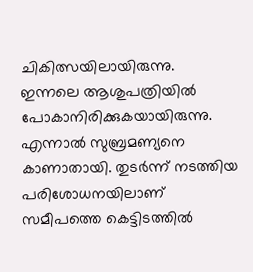ചികിത്സയിലായിരുന്നു. ഇന്നലെ ആശുപത്രിയിൽ പോകാനിരിക്കുകയായിരുന്നു. എന്നാൽ സുബ്രമണ്യനെ കാണാതായി. തുടർന്ന് നടത്തിയ പരിശോധനയിലാണ് സമീപത്തെ കെട്ടിടത്തിൽ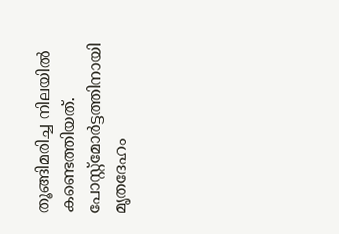തൂങ്ങിമരിച്ച നിലയിൽ കണ്ടെത്തിയത്. പോസ്റ്റ്മോർട്ടത്തിനായി മൃതദേഹം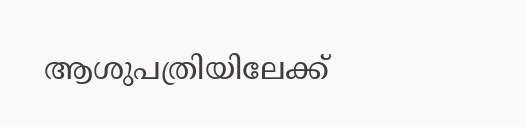ആശുപത്രിയിലേക്ക്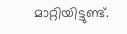മാറ്റിയിട്ടുണ്ട്.